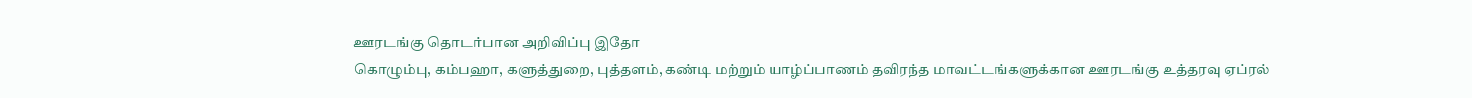ஊரடங்கு தொடர்பான அறிவிப்பு இதோ
கொழும்பு, கம்பஹா, களுத்துறை, புத்தளம், கண்டி மற்றும் யாழ்ப்பாணம் தவிரந்த மாவட்டங்களுக்கான ஊரடங்கு உத்தரவு ஏப்ரல்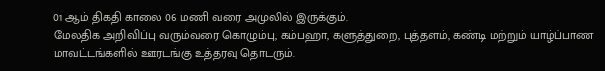01 ஆம் திகதி காலை 06 மணி வரை அமுலில் இருக்கும்.
மேலதிக அறிவிப்பு வரும்வரை கொழும்பு, கம்பஹா, களுத்துறை, புத்தளம், கண்டி மற்றும் யாழ்ப்பாண மாவட்டங்களில் ஊரடங்கு உத்தரவு தொடரும்.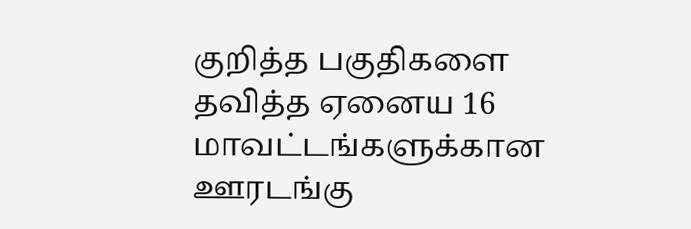குறித்த பகுதிகளை தவித்த ஏனைய 16 மாவட்டங்களுக்கான ஊரடங்கு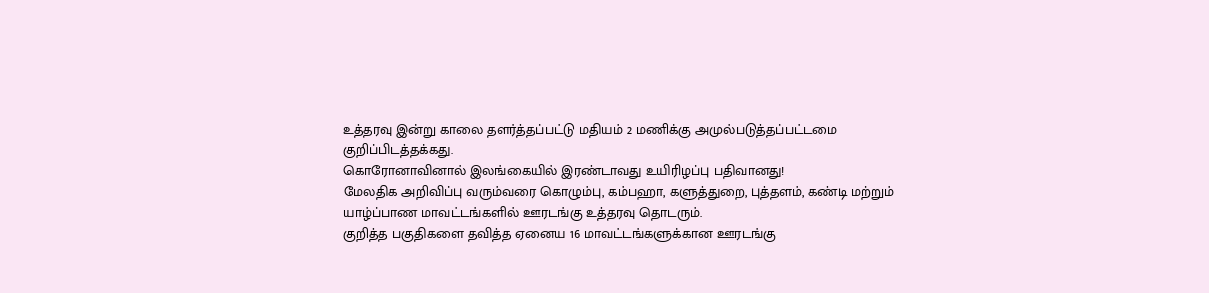உத்தரவு இன்று காலை தளர்த்தப்பட்டு மதியம் 2 மணிக்கு அமுல்படுத்தப்பட்டமை குறிப்பிடத்தக்கது.
கொரோனாவினால் இலங்கையில் இரண்டாவது உயிரிழப்பு பதிவானது!
மேலதிக அறிவிப்பு வரும்வரை கொழும்பு, கம்பஹா, களுத்துறை, புத்தளம், கண்டி மற்றும் யாழ்ப்பாண மாவட்டங்களில் ஊரடங்கு உத்தரவு தொடரும்.
குறித்த பகுதிகளை தவித்த ஏனைய 16 மாவட்டங்களுக்கான ஊரடங்கு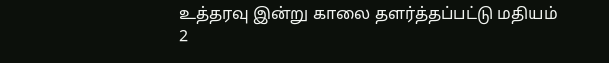உத்தரவு இன்று காலை தளர்த்தப்பட்டு மதியம் 2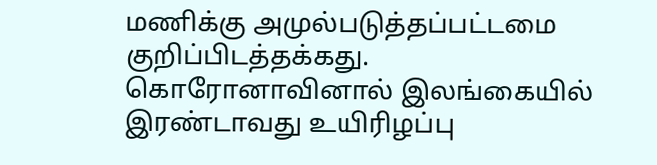மணிக்கு அமுல்படுத்தப்பட்டமை குறிப்பிடத்தக்கது.
கொரோனாவினால் இலங்கையில் இரண்டாவது உயிரிழப்பு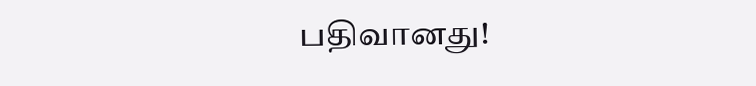பதிவானது!